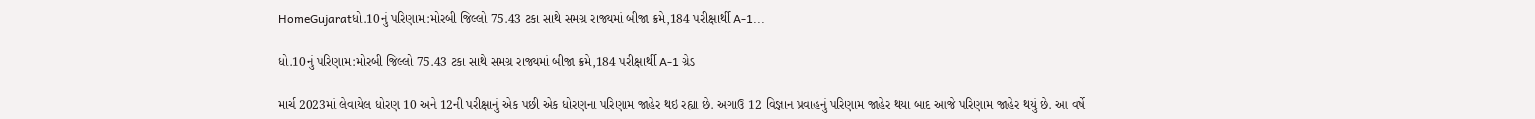HomeGujaratધો.10નું પરિણામ:મોરબી જિલ્લો 75.43 ટકા સાથે સમગ્ર રાજ્યમાં બીજા ક્રમે,184 પરીક્ષાર્થી A-1...

ધો.10નું પરિણામ:મોરબી જિલ્લો 75.43 ટકા સાથે સમગ્ર રાજ્યમાં બીજા ક્રમે,184 પરીક્ષાર્થી A-1 ગ્રેડ

માર્ચ 2023માં લેવાયેલ ધોરણ 10 અને 12ની પરીક્ષાનું એક પછી એક ધોરણના પરિણામ જાહેર થઇ રહ્યા છે. અગાઉ 12 વિજ્ઞાન પ્રવાહનું પરિણામ જાહેર થયા બાદ આજે પરિણામ જાહેર થયું છે. આ વર્ષે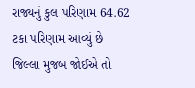રાજ્યનું કુલ પરિણામ 64.62 ટકા પરિણામ આવ્યું છે જિલ્લા મુજબ જોઈએ તો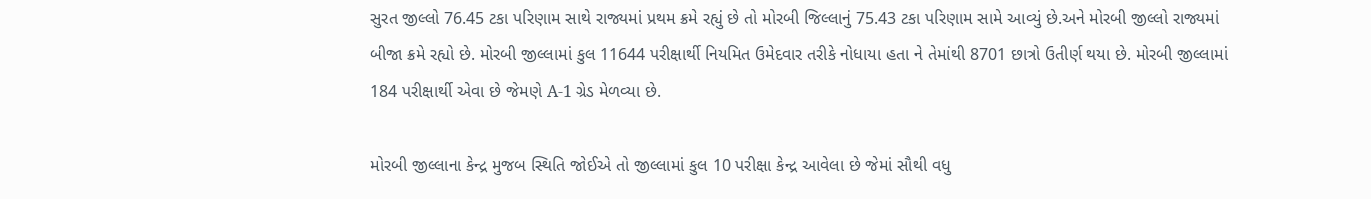સુરત જીલ્લો 76.45 ટકા પરિણામ સાથે રાજ્યમાં પ્રથમ ક્રમે રહ્યું છે તો મોરબી જિલ્લાનું 75.43 ટકા પરિણામ સામે આવ્યું છે.અને મોરબી જીલ્લો રાજ્યમાં બીજા ક્રમે રહ્યો છે. મોરબી જીલ્લામાં કુલ 11644 પરીક્ષાર્થી નિયમિત ઉમેદવાર તરીકે નોધાયા હતા ને તેમાંથી 8701 છાત્રો ઉતીર્ણ થયા છે. મોરબી જીલ્લામાં 184 પરીક્ષાર્થી એવા છે જેમણે A-1 ગ્રેડ મેળવ્યા છે.

મોરબી જીલ્લાના કેન્દ્ર મુજબ સ્થિતિ જોઈએ તો જીલ્લામાં કુલ 10 પરીક્ષા કેન્દ્ર આવેલા છે જેમાં સૌથી વધુ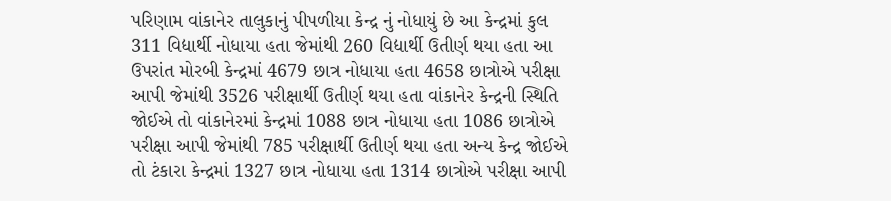પરિણામ વાંકાનેર તાલુકાનું પીપળીયા કેન્દ્ર નું નોધાયું છે આ કેન્દ્રમાં કુલ 311 વિદ્યાર્થી નોધાયા હતા જેમાંથી 260 વિદ્યાર્થી ઉતીર્ણ થયા હતા આ ઉપરાંત મોરબી કેન્દ્રમાં 4679 છાત્ર નોધાયા હતા 4658 છાત્રોએ પરીક્ષા આપી જેમાંથી 3526 પરીક્ષાર્થી ઉતીર્ણ થયા હતા વાંકાનેર કેન્દ્રની સ્થિતિ જોઈએ તો વાંકાનેરમાં કેન્દ્રમાં 1088 છાત્ર નોધાયા હતા 1086 છાત્રોએ પરીક્ષા આપી જેમાંથી 785 પરીક્ષાર્થી ઉતીર્ણ થયા હતા અન્ય કેન્દ્ર જોઈએ તો ટંકારા કેન્દ્રમાં 1327 છાત્ર નોધાયા હતા 1314 છાત્રોએ પરીક્ષા આપી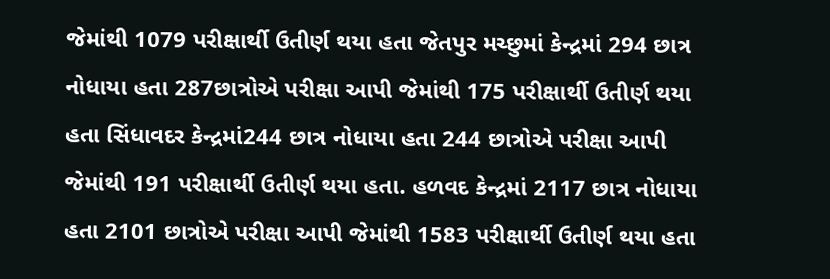જેમાંથી 1079 પરીક્ષાર્થી ઉતીર્ણ થયા હતા જેતપુર મચ્છુમાં કેન્દ્રમાં 294 છાત્ર નોધાયા હતા 287છાત્રોએ પરીક્ષા આપી જેમાંથી 175 પરીક્ષાર્થી ઉતીર્ણ થયા હતા સિંધાવદર કેન્દ્રમાં244 છાત્ર નોધાયા હતા 244 છાત્રોએ પરીક્ષા આપી જેમાંથી 191 પરીક્ષાર્થી ઉતીર્ણ થયા હતા. હળવદ કેન્દ્રમાં 2117 છાત્ર નોધાયા હતા 2101 છાત્રોએ પરીક્ષા આપી જેમાંથી 1583 પરીક્ષાર્થી ઉતીર્ણ થયા હતા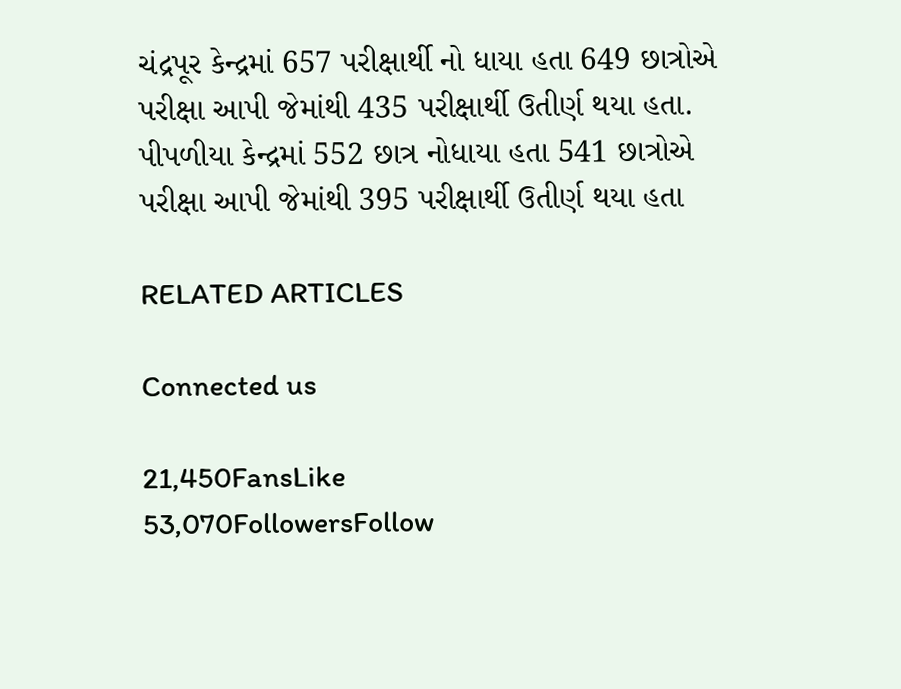ચંદ્રપૂર કેન્દ્રમાં 657 પરીક્ષાર્થી નો ધાયા હતા 649 છાત્રોએ પરીક્ષા આપી જેમાંથી 435 પરીક્ષાર્થી ઉતીર્ણ થયા હતા. પીપળીયા કેન્દ્રમાં 552 છાત્ર નોધાયા હતા 541 છાત્રોએ પરીક્ષા આપી જેમાંથી 395 પરીક્ષાર્થી ઉતીર્ણ થયા હતા

RELATED ARTICLES

Connected us

21,450FansLike
53,070FollowersFollow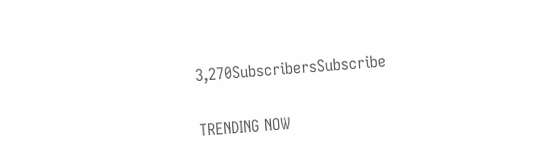3,270SubscribersSubscribe

TRENDING NOW